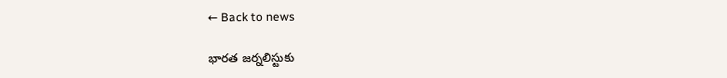← Back to news

భారత జర్నలిస్టుకు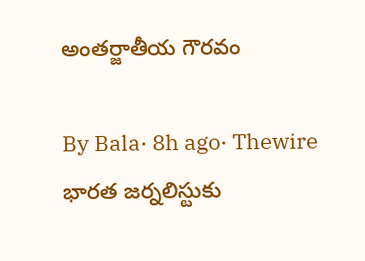అంతర్జాతీయ గౌరవం

By Bala· 8h ago· Thewire
భారత జర్నలిస్టుకు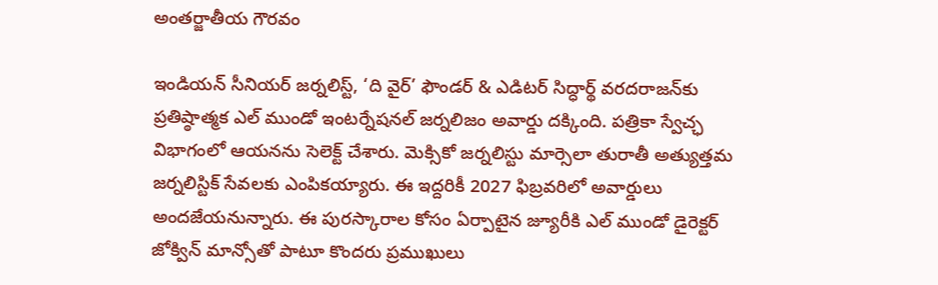అంతర్జాతీయ గౌరవం

ఇండియన్ సీనియర్ జర్నలిస్ట్, ‘ది వైర్’ ఫౌండర్ & ఎడిటర్ సిద్ధార్థ్ వరదరాజన్‌కు ప్రతిష్ఠాత్మక ఎల్ ముండో ఇంటర్నేషనల్ జర్నలిజం అవార్డు దక్కింది. పత్రికా స్వేచ్ఛ విభాగంలో ఆయనను సెలెక్ట్ చేశారు. మెక్సికో జర్నలిస్టు మార్సెలా తురాతీ అత్యుత్తమ జర్నలిస్టిక్ సేవలకు ఎంపికయ్యారు. ఈ ఇద్దరికీ 2027 ఫిబ్రవరిలో అవార్డులు అందజేయనున్నారు. ఈ పురస్కారాల కోసం ఏర్పాటైన జ్యూరీకి ఎల్ ముండో డైరెక్టర్ జోక్విన్ మాన్సోతో పాటూ కొందరు ప్రముఖులు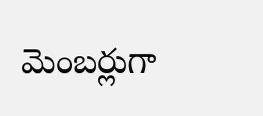మెంబర్లుగా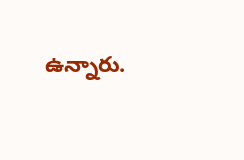ఉన్నారు.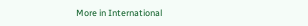More in International